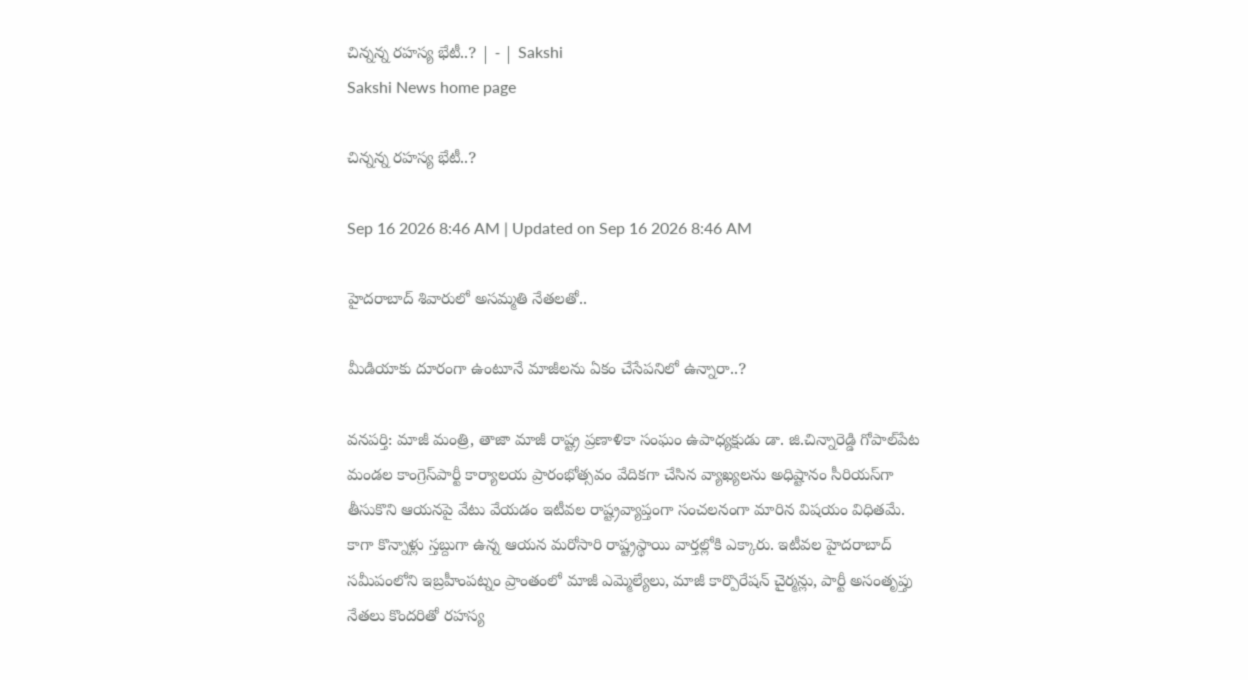చిన్నన్న రహస్య భేటీ..? | - | Sakshi
Sakshi News home page

చిన్నన్న రహస్య భేటీ..?

Sep 16 2026 8:46 AM | Updated on Sep 16 2026 8:46 AM

హైదరాబాద్‌ శివారులో అసమ్మతి నేతలతో..

మీడియాకు దూరంగా ఉంటూనే మాజీలను ఏకం చేసేపనిలో ఉన్నారా..?

వనపర్తి: మాజీ మంత్రి, తాజా మాజీ రాష్ట్ర ప్రణాళికా సంఘం ఉపాధ్యక్షుడు డా. జి.చిన్నారెడ్డి గోపాల్‌పేట మండల కాంగ్రెస్‌పార్టీ కార్యాలయ ప్రారంభోత్సవం వేదికగా చేసిన వ్యాఖ్యలను అధిష్టానం సీరియస్‌గా తీసుకొని ఆయనపై వేటు వేయడం ఇటీవల రాష్ట్రవ్యాప్తంగా సంచలనంగా మారిన విషయం విధితమే. కాగా కొన్నాళ్లు స్తబ్దుగా ఉన్న ఆయన మరోసారి రాష్ట్రస్థాయి వార్తల్లోకి ఎక్కారు. ఇటీవల హైదరాబాద్‌ సమీపంలోని ఇబ్రహీంపట్నం ప్రాంతంలో మాజీ ఎమ్మెల్యేలు, మాజీ కార్పొరేషన్‌ చైర్మన్లు, పార్టీ అసంతృప్తు నేతలు కొందరితో రహస్య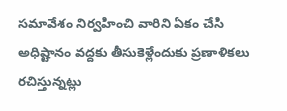సమావేశం నిర్వహించి వారిని ఏకం చేసి అధిష్టానం వద్దకు తీసుకెళ్లేందుకు ప్రణాళికలు రచిస్తున్నట్లు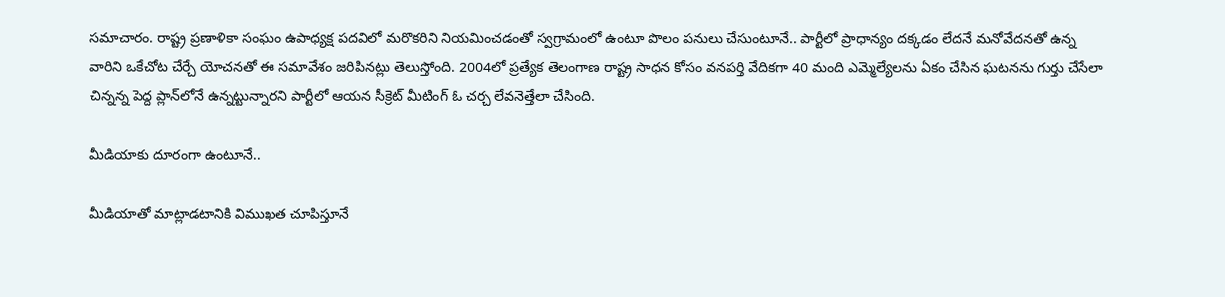సమాచారం. రాష్ట్ర ప్రణాళికా సంఘం ఉపాధ్యక్ష పదవిలో మరొకరిని నియమించడంతో స్వగ్రామంలో ఉంటూ పొలం పనులు చేసుంటూనే.. పార్టీలో ప్రాధాన్యం దక్కడం లేదనే మనోవేదనతో ఉన్న వారిని ఒకేచోట చేర్చే యోచనతో ఈ సమావేశం జరిపినట్లు తెలుస్తోంది. 2004లో ప్రత్యేక తెలంగాణ రాష్ట్ర సాధన కోసం వనపర్తి వేదికగా 40 మంది ఎమ్మెల్యేలను ఏకం చేసిన ఘటనను గుర్తు చేసేలా చిన్నన్న పెద్ద ప్లాన్‌లోనే ఉన్నట్టున్నారని పార్టీలో ఆయన సీక్రెట్‌ మీటింగ్‌ ఓ చర్చ లేవనెత్తేలా చేసింది.

మీడియాకు దూరంగా ఉంటూనే..

మీడియాతో మాట్లాడటానికి విముఖత చూపిస్తూనే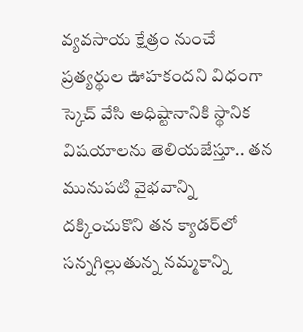వ్యవసాయ క్షేత్రం నుంచే ప్రత్యర్థుల ఊహకందని విధంగా స్కెచ్‌ వేసి అధిష్టానానికి స్థానిక విషయాలను తెలియజేస్తూ.. తన మునుపటి వైభవాన్ని దక్కించుకొని తన క్యాడర్‌లో సన్నగిల్లుతున్న నమ్మకాన్ని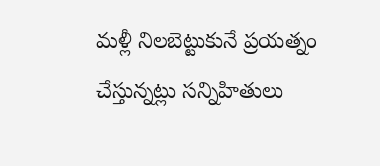మళ్లీ నిలబెట్టుకునే ప్రయత్నం చేస్తున్నట్లు సన్నిహితులు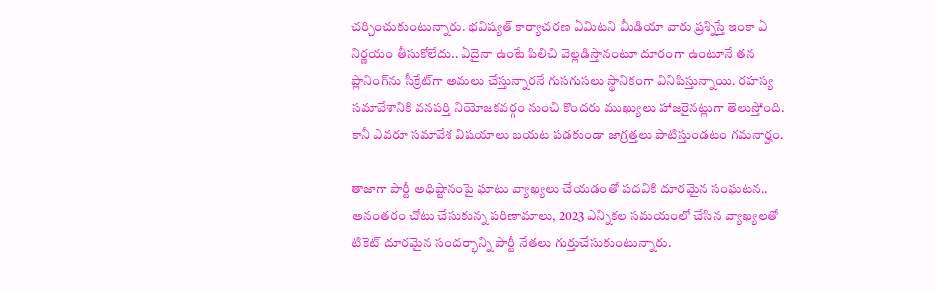చర్చించుకుంటున్నారు. భవిష్యత్‌ కార్యాచరణ ఏమిటని మీడియా వారు ప్రశ్నిస్తే ఇంకా ఏ నిర్ణయం తీసుకోలేదు.. ఏదైనా ఉంటే పిలిచి వెల్లడిస్తానంటూ దూరంగా ఉంటూనే తన ప్లానింగ్‌ను సీక్రేట్‌గా అమలు చేస్తున్నారనే గుసగుసలు స్థానికంగా వినిపిస్తున్నాయి. రహస్య సమావేశానికి వనపర్తి నియోజకవర్గం నుంచి కొందరు ముఖ్యులు హాజరైనట్లుగా తెలుస్తోంది. కానీ ఎవరూ సమావేశ విషయాలు బయట పడకుండా జాగ్రత్తలు పాటిస్తుండటం గమనార్హం.

తాజాగా పార్టీ అధిష్టానంపై ఘాటు వ్యాఖ్యలు చేయడంతో పదవికి దూరమైన సంఘటన.. అనంతరం చోటు చేసుకున్న పరిణామాలు, 2023 ఎన్నికల సమయంలో చేసిన వ్యాఖ్యలతో టికెట్‌ దూరమైన సందర్భాన్ని పార్టీ నేతలు గుర్తుచేసుకుంటున్నారు.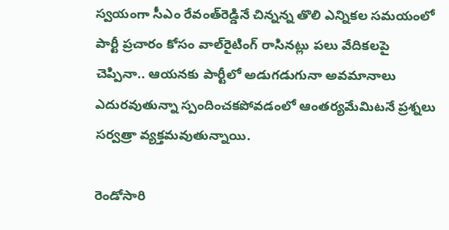స్వయంగా సీఎం రేవంత్‌రెడ్డినే చిన్నన్న తొలి ఎన్నికల సమయంలో పార్టీ ప్రచారం కోసం వాల్‌రైటింగ్‌ రాసినట్లు పలు వేదికలపై చెప్పినా.. ఆయనకు పార్టీలో అడుగడుగునా అవమానాలు ఎదురవుతున్నా స్పందించకపోవడంలో ఆంతర్యమేమిటనే ప్రశ్నలు సర్వత్రా వ్యక్తమవుతున్నాయి.

రెండోసారి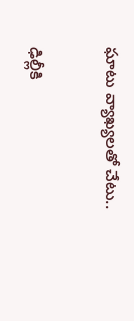ఘాటు వ్యాఖ్యలతో చేటు..

ఢిల్లీకి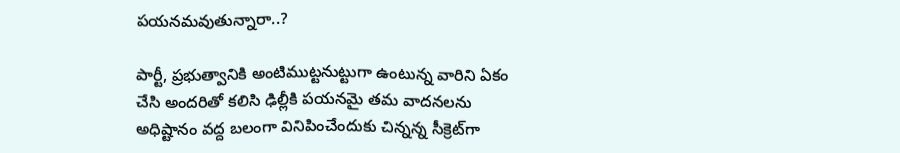పయనమవుతున్నారా..?

పార్టీ, ప్రభుత్వానికి అంటిముట్టనుట్టుగా ఉంటున్న వారిని ఏకం చేసి అందరితో కలిసి ఢిల్లీకి పయనమై తమ వాదనలను అధిష్టానం వద్ద బలంగా వినిపించేందుకు చిన్నన్న సీక్రెట్‌గా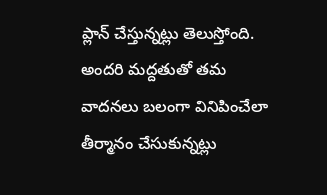ప్లాన్‌ చేస్తున్నట్లు తెలుస్తోంది. అందరి మద్దతుతో తమ వాదనలు బలంగా వినిపించేలా తీర్మానం చేసుకున్నట్లు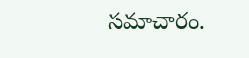సమాచారం.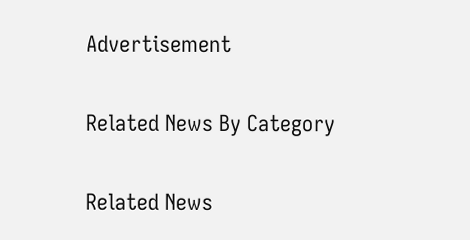Advertisement

Related News By Category

Related News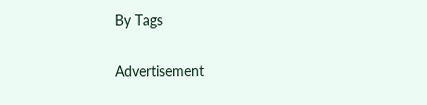By Tags

Advertisement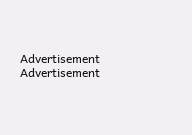Advertisement
Advertisement